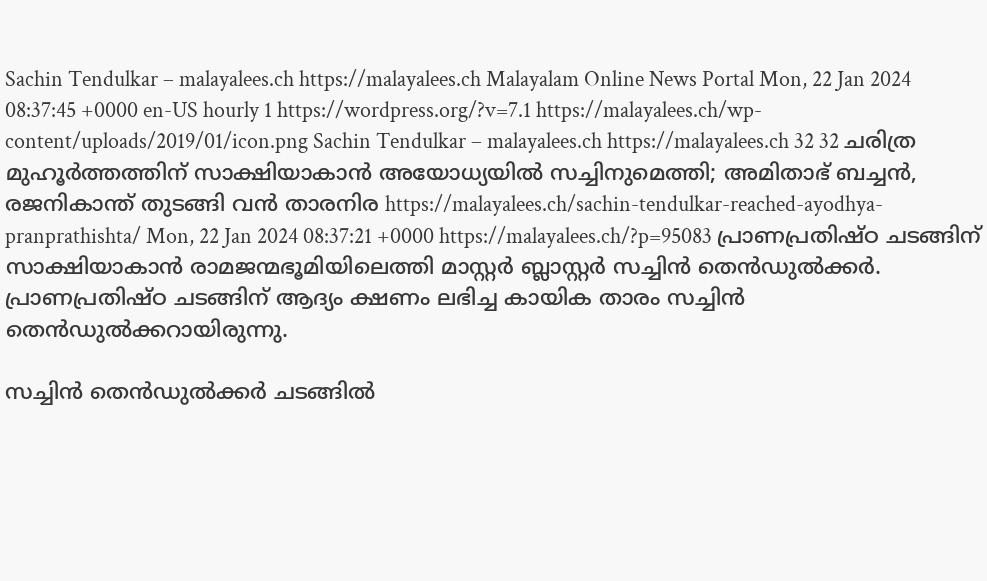Sachin Tendulkar – malayalees.ch https://malayalees.ch Malayalam Online News Portal Mon, 22 Jan 2024 08:37:45 +0000 en-US hourly 1 https://wordpress.org/?v=7.1 https://malayalees.ch/wp-content/uploads/2019/01/icon.png Sachin Tendulkar – malayalees.ch https://malayalees.ch 32 32 ചരിത്ര മുഹൂർത്തത്തിന് സാക്ഷിയാകാൻ അയോധ്യയിൽ സച്ചിനുമെത്തി; അമിതാഭ് ബച്ചൻ, രജനികാന്ത് തുടങ്ങി വൻ താരനിര https://malayalees.ch/sachin-tendulkar-reached-ayodhya-pranprathishta/ Mon, 22 Jan 2024 08:37:21 +0000 https://malayalees.ch/?p=95083 പ്രാണപ്രതിഷ്ഠ ചടങ്ങിന് സാക്ഷിയാകാൻ രാമജന്മഭൂമിയിലെത്തി മാസ്റ്റർ ബ്ലാസ്റ്റർ സച്ചിൻ തെൻഡ‍ുൽക്കർ. പ്രാണപ്രതിഷ്ഠ ചടങ്ങിന് ആദ്യം ക്ഷണം ലഭിച്ച കായിക താരം സച്ചിൻ തെൻഡ‍ുൽക്കറായിരുന്നു.

സച്ചിൻ തെൻഡുൽക്കർ ചടങ്ങിൽ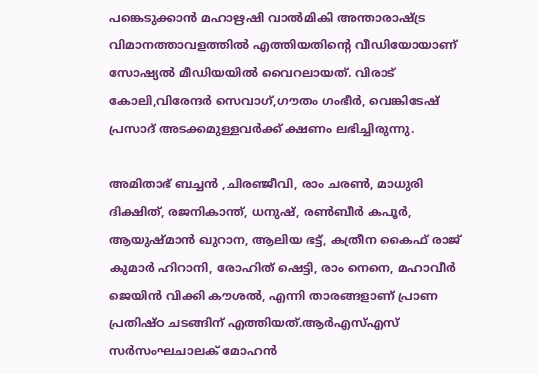പങ്കെടുക്കാൻ മഹാഋഷി വാൽമികി അന്താരാഷ്‌ട്ര വിമാനത്താവളത്തിൽ എത്തിയതിന്റെ വീഡിയോയാണ് സോഷ്യൽ മീ‍ഡിയയിൽ വൈറലായത്. വിരാട് കോലി,വിരേന്ദർ സെവാഗ്,ഗൗതം ഗംഭീർ, വെങ്കിടേഷ് പ്രസാദ് അടക്കമുള്ളവർക്ക് ക്ഷണം ലഭിച്ചിരുന്നു.

അമിതാഭ് ബച്ചൻ ,ചിരഞ്ജീവി, രാം ചരൺ, മാധുരി ദിക്ഷിത്, രജനികാന്ത്, ധനുഷ്, രൺബീർ കപൂർ, ആയുഷ്മാൻ ഖുറാന, ആലിയ ഭട്ട്, കത്രീന കൈഫ് രാജ് കുമാർ ഹിറാനി, രോഹിത് ഷെട്ടി, രാം നെനെ, മഹാവീർ ജെയിൻ വിക്കി കൗശൽ, എന്നി താരങ്ങളാണ് പ്രാണ പ്രതിഷ്‌ഠ ചടങ്ങിന് എത്തിയത്.ആർഎസ്എസ് സർസംഘചാലക് മോഹൻ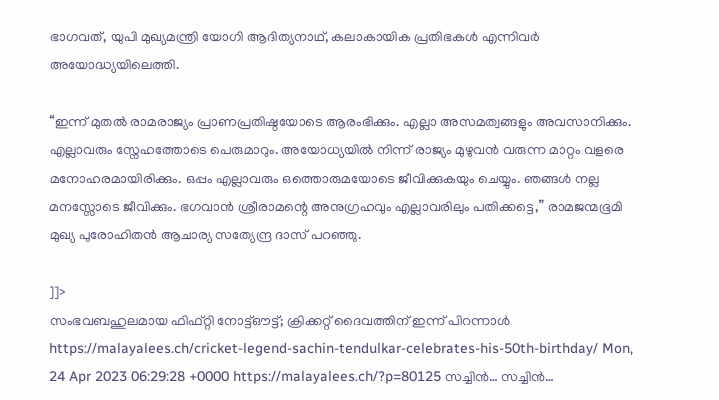ഭാഗവത്, യുപി മുഖ്യമന്ത്രി യോഗി ആദിത്യനാഥ്, കലാകായിക പ്രതിഭകൾ എന്നിവർ അയോദ്ധ്യയിലെത്തി.

“ഇന്ന് മുതൽ രാമരാജ്യം പ്രാണപ്രതിഷ്ഠയോടെ ആരംഭിക്കും. എല്ലാ അസമത്വങ്ങളും അവസാനിക്കും. എല്ലാവരും സ്നേഹത്തോടെ പെരുമാറും. അയോധ്യയിൽ നിന്ന് രാജ്യം മുഴുവൻ വരുന്ന മാറ്റം വളരെ മനോഹരമായിരിക്കും. ഒപ്പം എല്ലാവരും ഒത്തൊരുമയോടെ ജീവിക്കുകയും ചെയ്യും. ഞങ്ങൾ നല്ല മനസ്സോടെ ജീവിക്കും. ഭഗവാൻ ശ്രീരാമന്റെ അനുഗ്രഹവും എല്ലാവരിലും പതിക്കട്ടെ,” രാമജന്മഭൂമി മുഖ്യ പുരോഹിതൻ ആചാര്യ സത്യേന്ദ്ര ദാസ് പറഞ്ഞു.

]]>
സംഭവബഹുലമായ ഫിഫ്റ്റി നോട്ട്ഔട്ട്; ക്രിക്കറ്റ് ദൈവത്തിന് ഇന്ന് പിറന്നാൾ https://malayalees.ch/cricket-legend-sachin-tendulkar-celebrates-his-50th-birthday/ Mon, 24 Apr 2023 06:29:28 +0000 https://malayalees.ch/?p=80125 സച്ചിൻ… സച്ചിൻ…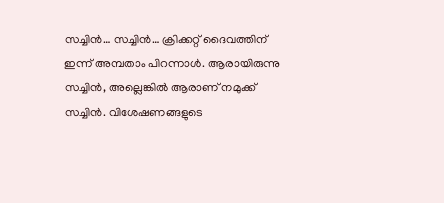സച്ചിൻ… സച്ചിൻ… ക്രിക്കറ്റ് ദൈവത്തിന് ഇന്ന് അമ്പതാം പിറന്നാൾ. ആരായിരുന്നു സച്ചിൻ, അല്ലെങ്കിൽ ആരാണ് നമുക്ക് സച്ചിൻ. വിശേഷണങ്ങളുടെ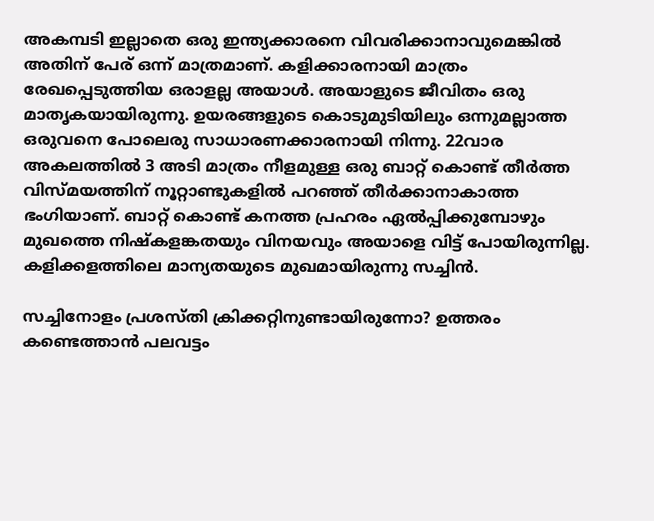അകമ്പടി ഇല്ലാതെ ഒരു ഇന്ത്യക്കാരനെ വിവരിക്കാനാവുമെങ്കിൽ അതിന് പേര് ഒന്ന് മാത്രമാണ്. കളിക്കാരനായി മാത്രം രേഖപ്പെടുത്തിയ ഒരാളല്ല അയാൾ. അയാളുടെ ജീവിതം ഒരു മാതൃകയായിരുന്നു. ഉയരങ്ങളുടെ കൊടുമുടിയിലും ഒന്നുമല്ലാത്ത ഒരുവനെ പോലെരു സാധാരണക്കാരനായി നിന്നു. 22വാര അകലത്തിൽ 3 അടി മാത്രം നീളമുള്ള ഒരു ബാറ്റ് കൊണ്ട് തീർത്ത വിസ്മയത്തിന് നൂറ്റാണ്ടുകളിൽ പറഞ്ഞ് തീർക്കാനാകാത്ത ഭംഗിയാണ്. ബാറ്റ് കൊണ്ട് കനത്ത പ്രഹരം ഏൽപ്പിക്കുമ്പോഴും മുഖത്തെ നിഷ്കളങ്കതയും വിനയവും അയാളെ വിട്ട് പോയിരുന്നില്ല. കളിക്കളത്തിലെ മാന്യതയുടെ മുഖമായിരുന്നു സച്ചിൻ.

സച്ചിനോളം പ്രശസ്തി ക്രിക്കറ്റിനുണ്ടായിരുന്നോ? ഉത്തരം കണ്ടെത്താൻ പലവട്ടം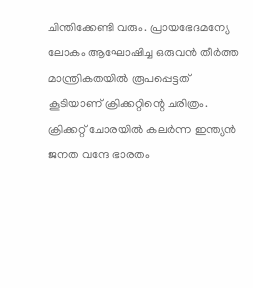ചിന്തിക്കേണ്ടി വരും. പ്രായഭേദമന്യേ ലോകം ആഘോഷിച്ച ഒരുവൻ തീർത്ത മാന്ത്രികതയിൽ രൂപപ്പെട്ടത് കൂടിയാണ് ക്രിക്കറ്റിന്റെ ചരിത്രം. ക്രിക്കറ്റ് ചോരയിൽ കലർന്ന ഇന്ത്യൻ ജനത വന്ദേ ഭാരതം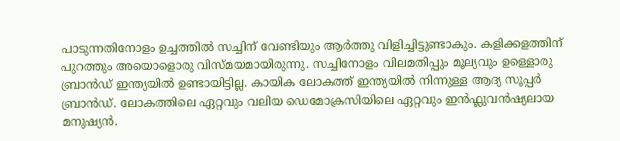പാടുന്നതിനോളം ഉച്ചത്തിൽ സച്ചിന് വേണ്ടിയും ആർത്തു വിളിച്ചിട്ടുണ്ടാകും. കളിക്കളത്തിന് പുറത്തും അയൊളൊരു വിസ്മയമായിരുന്നു. സച്ചിനോളം വിലമതിപ്പും മൂല്യവും ഉള്ളൊരു ബ്രാൻഡ് ഇന്ത്യയിൽ ഉണ്ടായിട്ടില്ല. കായിക ലോകത്ത് ഇന്ത്യയിൽ നിന്നുള്ള ആദ്യ സൂപ്പർ ബ്രാൻഡ്. ലോകത്തിലെ ഏറ്റവും വലിയ ഡെമോക്രസിയിലെ ഏറ്റവും ഇൻഫ്ലുവൻഷ്യലായ മനുഷ്യൻ.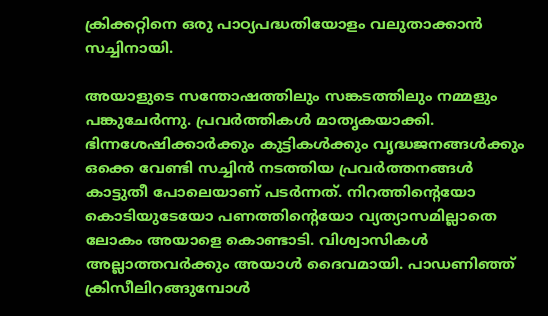ക്രിക്കറ്റിനെ ഒരു പാഠ്യപദ്ധതിയോളം വലുതാക്കാൻ സച്ചിനായി.

അയാളുടെ സന്തോഷത്തിലും സങ്കടത്തിലും നമ്മളും പങ്കുചേർന്നു. പ്രവർത്തികൾ മാതൃകയാക്കി. ഭിന്നശേഷിക്കാർക്കും കുട്ടികൾക്കും വൃദ്ധജനങ്ങൾക്കും ഒക്കെ വേണ്ടി സച്ചിൻ നടത്തിയ പ്രവർത്തനങ്ങൾ കാട്ടുതീ പോലെയാണ് പടർന്നത്. നിറത്തിന്റെയോ കൊടിയുടേയോ പണത്തിന്റെയോ വ്യത്യാസമില്ലാതെ ലോകം അയാളെ കൊണ്ടാടി. വിശ്വാസികൾ അല്ലാത്തവർക്കും അയാൾ ദൈവമായി. പാഡണിഞ്ഞ് ക്രിസീലിറങ്ങുമ്പോൾ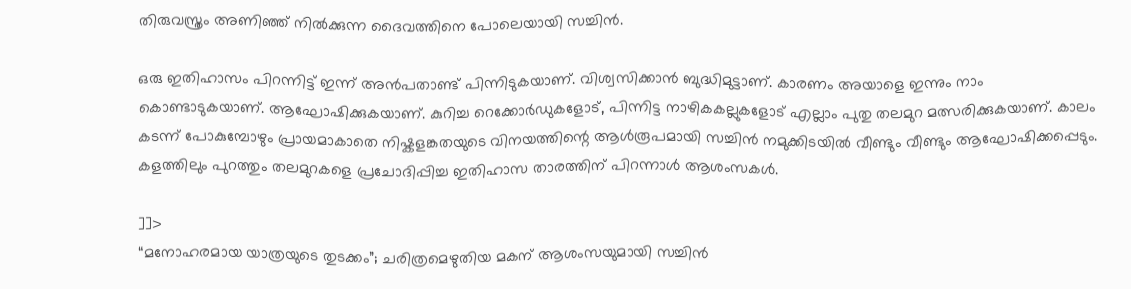തിരുവസ്ത്രം അണിഞ്ഞ് നിൽക്കുന്ന ദൈവത്തിനെ പോലെയായി സച്ചിൻ.

ഒരു ഇതിഹാസം പിറന്നിട്ട് ഇന്ന് അൻപതാണ്ട് പിന്നിടുകയാണ്. വിശ്വസിക്കാൻ ബുദ്ധിമുട്ടാണ്. കാരണം അയാളെ ഇന്നും നാം കൊണ്ടാടുകയാണ്. ആഘോഷിക്കുകയാണ്. കുറിച്ച റെക്കോർഡുകളോട്, പിന്നിട്ട നാഴികകല്ലുകളോട് എല്ലാം പുതു തലമുറ മത്സരിക്കുകയാണ്. കാലം കടന്ന് പോകുമ്പോഴും പ്രായമാകാതെ നിഷ്കളങ്കതയുടെ വിനയത്തിന്റെ ആൾരൂപമായി സച്ചിൻ നമുക്കിടയിൽ വീണ്ടും വീണ്ടും ആഘോഷിക്കപ്പെടും. കളത്തിലും പുറത്തും തലമുറകളെ പ്രചോദിപ്പിച്ച ഇതിഹാസ താരത്തിന് പിറന്നാൾ ആശംസകൾ.

]]>
“മനോഹരമായ യാത്രയുടെ തുടക്കം”; ചരിത്രമെഴുതിയ മകന് ആശംസയുമായി സച്ചിൻ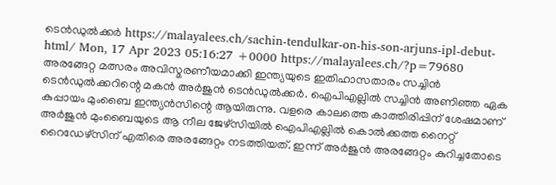ടെൻഡുൽക്കർ https://malayalees.ch/sachin-tendulkar-on-his-son-arjuns-ipl-debut-html/ Mon, 17 Apr 2023 05:16:27 +0000 https://malayalees.ch/?p=79680 അരങ്ങേറ്റ മത്സരം അവിസ്മരണീയമാക്കി ഇന്ത്യയുടെ ഇതിഹാസതാരം സച്ചിൻ ടെൻഡുൽക്കറിന്റെ മകൻ അർജുൻ ടെൻഡുൽക്കർ. ഐപിഎല്ലിൽ സച്ചിൻ അണിഞ്ഞ ഏക കുപ്പായം മുംബൈ ഇന്ത്യൻസിന്റെ ആയിരുന്നു. വളരെ കാലത്തെ കാത്തിരിപ്പിന് ശേഷമാണ് അർജുൻ മുംബൈയുടെ ആ നീല ജേഴ്‌സിയിൽ ഐപിഎല്ലിൽ കൊൽക്കത്ത നൈറ്റ് റൈഡേഴ്സിന് എതിരെ അരങ്ങേറ്റം നടത്തിയത്. ഇന്ന് അർജുൻ അരങ്ങേറ്റം കുറിച്ചതോടെ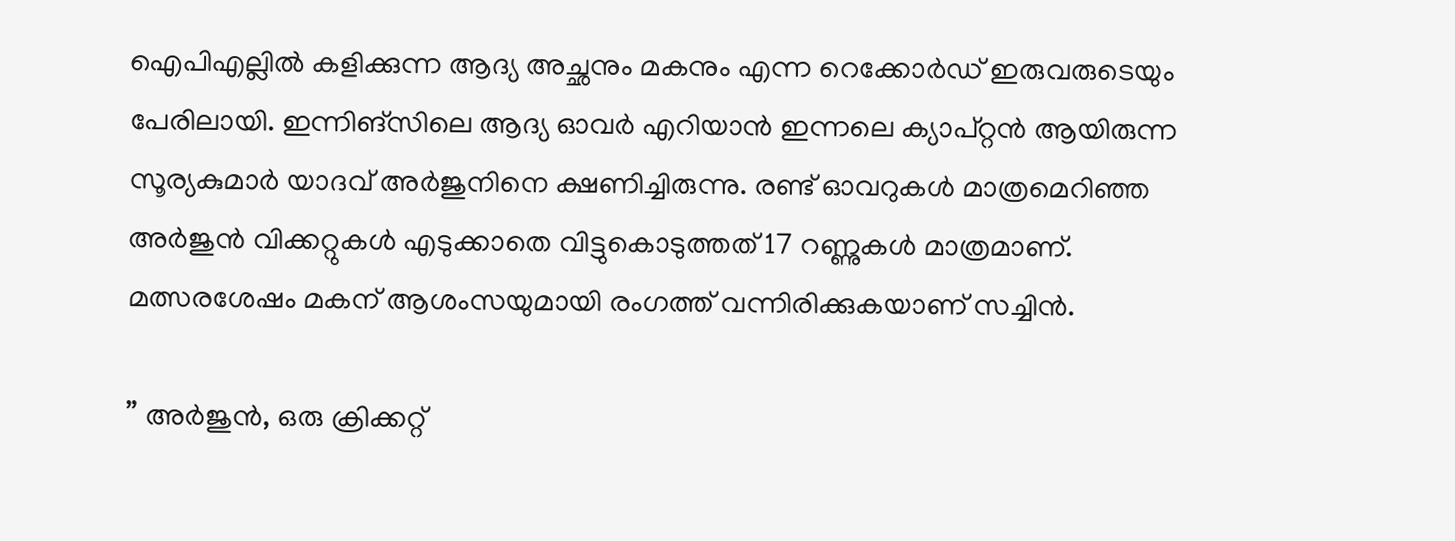ഐപിഎല്ലിൽ കളിക്കുന്ന ആദ്യ അച്ഛനും മകനും എന്ന റെക്കോർഡ് ഇരുവരുടെയും പേരിലായി. ഇന്നിങ്സിലെ ആദ്യ ഓവർ എറിയാൻ ഇന്നലെ ക്യാപ്റ്റൻ ആയിരുന്ന സൂര്യകുമാർ യാദവ് അർജുനിനെ ക്ഷണിച്ചിരുന്നു. രണ്ട് ഓവറുകൾ മാത്രമെറിഞ്ഞ അർജുൻ വിക്കറ്റുകൾ എടുക്കാതെ വിട്ടുകൊടുത്തത് 17 റണ്ണുകൾ മാത്രമാണ്. മത്സരശേഷം മകന് ആശംസയുമായി രംഗത്ത് വന്നിരിക്കുകയാണ് സച്ചിൻ.

” അർജുൻ, ഒരു ക്രിക്കറ്റ്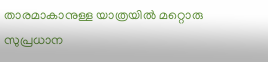താരമാകാനുള്ള യാത്രയിൽ മറ്റൊരു സുപ്രധാന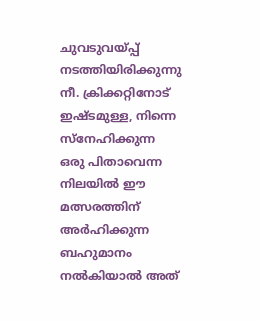ചുവടുവയ്പ്പ് നടത്തിയിരിക്കുന്നു നീ. ക്രിക്കറ്റിനോട് ഇഷ്ടമുള്ള, നിന്നെ സ്നേഹിക്കുന്ന ഒരു പിതാവെന്ന നിലയിൽ ഈ മത്സരത്തിന് അർഹിക്കുന്ന ബഹുമാനം നൽകിയാൽ അത്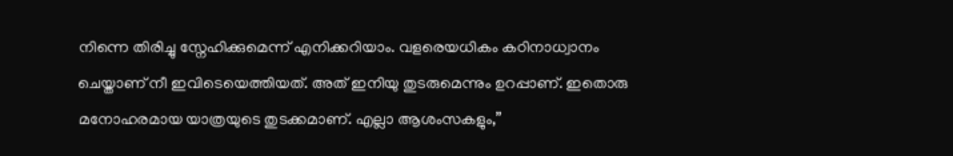നിന്നെ തിരിച്ചു സ്നേഹിക്കുമെന്ന് എനിക്കറിയാം. വളരെയധികം കഠിനാധ്വാനം ചെയ്താണ് നീ ഇവിടെയെത്തിയത്. അത് ഇനിയു തുടരുമെന്നും ഉറപ്പാണ്. ഇതൊരു മനോഹരമായ യാത്രയുടെ തുടക്കമാണ്. എല്ലാ ആശംസകളും,”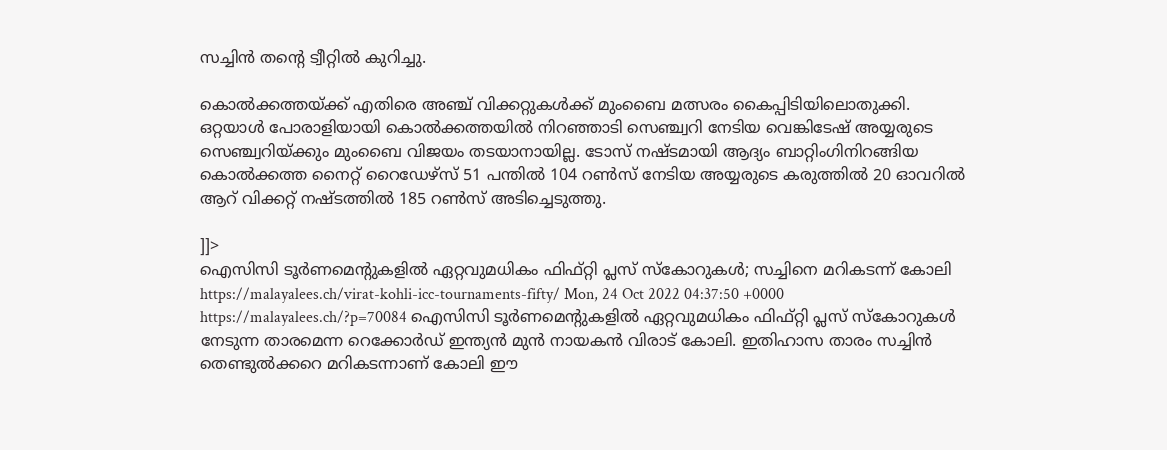സച്ചിൻ തന്റെ ട്വീറ്റിൽ കുറിച്ചു.

കൊൽക്കത്തയ്ക്ക് എതിരെ അഞ്ച് വിക്കറ്റുകൾക്ക് മുംബൈ മത്സരം കൈപ്പിടിയിലൊതുക്കി. ഒറ്റയാൾ പോരാളിയായി കൊൽക്കത്തയിൽ നിറഞ്ഞാടി സെഞ്ച്വറി നേടിയ വെങ്കിടേഷ് അയ്യരുടെ സെഞ്ച്വറിയ്ക്കും മുംബൈ വിജയം തടയാനായില്ല. ടോസ് നഷ്ടമായി ആദ്യം ബാറ്റിംഗിനിറങ്ങിയ കൊൽക്കത്ത നൈറ്റ് റൈഡേഴ്‌സ് 51 പന്തിൽ 104 റൺസ് നേടിയ അയ്യരുടെ കരുത്തിൽ 20 ഓവറിൽ ആറ് വിക്കറ്റ് നഷ്ടത്തിൽ 185 റൺസ് അടിച്ചെടുത്തു.

]]>
ഐസിസി ടൂർണമെൻ്റുകളിൽ ഏറ്റവുമധികം ഫിഫ്റ്റി പ്ലസ് സ്കോറുകൾ; സച്ചിനെ മറികടന്ന് കോലി https://malayalees.ch/virat-kohli-icc-tournaments-fifty/ Mon, 24 Oct 2022 04:37:50 +0000 https://malayalees.ch/?p=70084 ഐസിസി ടൂർണമെൻ്റുകളിൽ ഏറ്റവുമധികം ഫിഫ്റ്റി പ്ലസ് സ്കോറുകൾ നേടുന്ന താരമെന്ന റെക്കോർഡ് ഇന്ത്യൻ മുൻ നായകൻ വിരാട് കോലി. ഇതിഹാസ താരം സച്ചിൻ തെണ്ടുൽക്കറെ മറികടന്നാണ് കോലി ഈ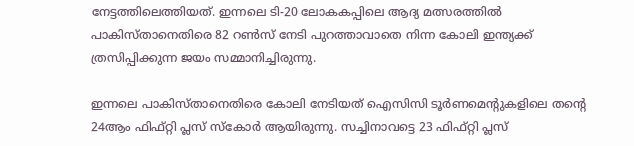നേട്ടത്തിലെത്തിയത്. ഇന്നലെ ടി-20 ലോകകപ്പിലെ ആദ്യ മത്സരത്തിൽ പാകിസ്താനെതിരെ 82 റൺസ് നേടി പുറത്താവാതെ നിന്ന കോലി ഇന്ത്യക്ക് ത്രസിപ്പിക്കുന്ന ജയം സമ്മാനിച്ചിരുന്നു.

ഇന്നലെ പാകിസ്താനെതിരെ കോലി നേടിയത് ഐസിസി ടൂർണമെൻ്റുകളിലെ തൻ്റെ 24ആം ഫിഫ്റ്റി പ്ലസ് സ്കോർ ആയിരുന്നു. സച്ചിനാവട്ടെ 23 ഫിഫ്റ്റി പ്ലസ്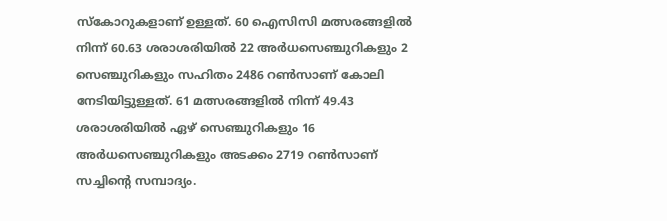സ്കോറുകളാണ് ഉള്ളത്. 60 ഐസിസി മത്സരങ്ങളിൽ നിന്ന് 60.63 ശരാശരിയിൽ 22 അർധസെഞ്ചുറികളും 2 സെഞ്ചുറികളും സഹിതം 2486 റൺസാണ് കോലി നേടിയിട്ടുള്ളത്. 61 മത്സരങ്ങളിൽ നിന്ന് 49.43 ശരാശരിയിൽ ഏഴ് സെഞ്ചുറികളും 16 അർധസെഞ്ചുറികളും അടക്കം 2719 റൺസാണ് സച്ചിൻ്റെ സമ്പാദ്യം.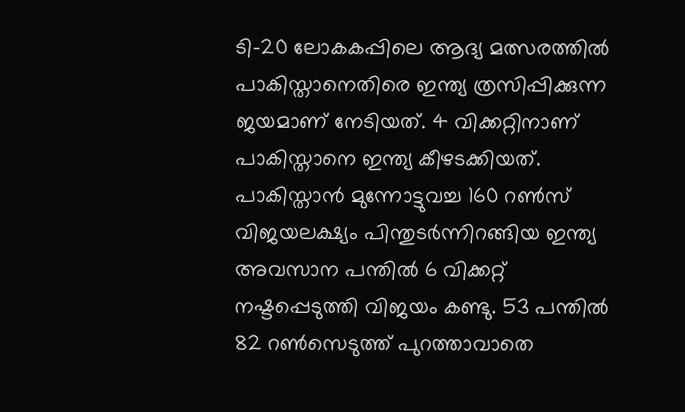ടി-20 ലോകകപ്പിലെ ആദ്യ മത്സരത്തിൽ പാകിസ്താനെതിരെ ഇന്ത്യ ത്രസിപ്പിക്കുന്ന ജയമാണ് നേടിയത്. 4 വിക്കറ്റിനാണ് പാകിസ്താനെ ഇന്ത്യ കീഴടക്കിയത്. പാകിസ്താൻ മുന്നോട്ടുവച്ച 160 റൺസ് വിജയലക്ഷ്യം പിന്തുടർന്നിറങ്ങിയ ഇന്ത്യ അവസാന പന്തിൽ 6 വിക്കറ്റ് നഷ്ടപ്പെടുത്തി വിജയം കണ്ടു. 53 പന്തിൽ 82 റൺസെടുത്ത് പുറത്താവാതെ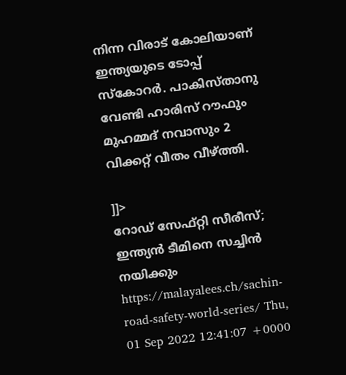നിന്ന വിരാട് കോലിയാണ് ഇന്ത്യയുടെ ടോപ്പ് സ്കോറർ. പാകിസ്താനു വേണ്ടി ഹാരിസ് റൗഫും മുഹമ്മദ് നവാസും 2 വിക്കറ്റ് വീതം വീഴ്ത്തി.

]]>
റോഡ് സേഫ്റ്റി സീരീസ്; ഇന്ത്യൻ ടീമിനെ സച്ചിൻ നയിക്കും https://malayalees.ch/sachin-road-safety-world-series/ Thu, 01 Sep 2022 12:41:07 +0000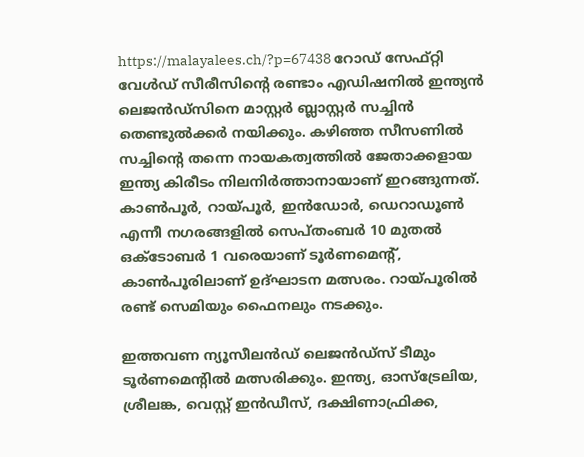https://malayalees.ch/?p=67438 റോഡ് സേഫ്റ്റി വേൾഡ് സീരീസിൻ്റെ രണ്ടാം എഡിഷനിൽ ഇന്ത്യൻ ലെജൻഡ്സിനെ മാസ്റ്റർ ബ്ലാസ്റ്റർ സച്ചിൻ തെണ്ടുൽക്കർ നയിക്കും. കഴിഞ്ഞ സീസണിൽ സച്ചിൻ്റെ തന്നെ നായകത്വത്തിൽ ജേതാക്കളായ ഇന്ത്യ കിരീടം നിലനിർത്താനായാണ് ഇറങ്ങുന്നത്. കാൺപൂർ, റായ്‌പൂർ, ഇൻഡോർ, ഡെറാഡൂൺ എന്നീ നഗരങ്ങളിൽ സെപ്തംബർ 10 മുതൽ ഒക്ടോബർ 1 വരെയാണ് ടൂർണമെൻ്റ്, കാൺപൂരിലാണ് ഉദ്ഘാടന മത്സരം. റായ്പൂരിൽ രണ്ട് സെമിയും ഫൈനലും നടക്കും.

ഇത്തവണ ന്യൂസീലൻഡ് ലെജൻഡ്സ് ടീമും ടൂർണമെൻ്റിൽ മത്സരിക്കും. ഇന്ത്യ, ഓസ്ട്രേലിയ, ശ്രീലങ്ക, വെസ്റ്റ് ഇൻഡീസ്, ദക്ഷിണാഫ്രിക്ക,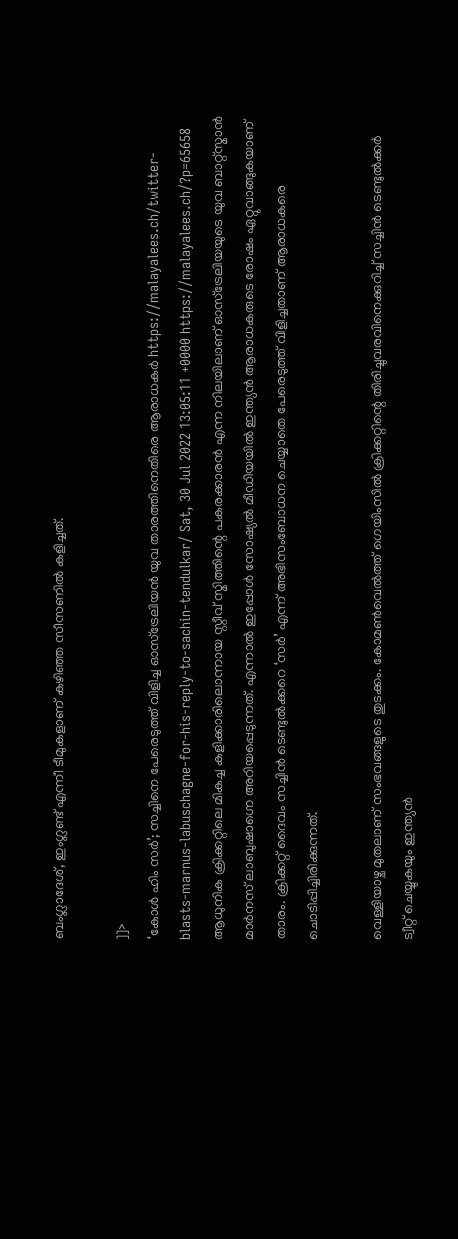ബംഗ്ലാദേശ്, ഇംഗ്ലണ്ട് എന്നീ ടീമുകളാണ് കഴിഞ്ഞ സീസണിൽ കളിച്ചത്.

]]>
‘കോൾ ഹിം സർ’; സച്ചിനെ പേരെടുത്ത് വിളിച്ച ഓസ്‌ട്രേലിയന്‍ യുവ താരത്തിനെതിരെ ആരാധകർ https://malayalees.ch/twitter-blasts-marnus-labuschagne-for-his-reply-to-sachin-tendulkar/ Sat, 30 Jul 2022 13:05:11 +0000 https://malayalees.ch/?p=65658 ആധുനിക ക്രിക്കറ്റിലെ മികച്ച കളിക്കാരിലൊന്നായ സ്റ്റീവ് സ്മിത്തിന്റെ പകരക്കാരൻ എന്ന നിലയിലാണ് ഓസ്‌ട്രേലിയയുടെ യുവ ബാറ്റ്‌സ്മാൻ മാർനസ് ലാബുഷാഗ്നെ അറിയപ്പെടുന്നത്. എന്നാൽ ഇപ്പോൾ സോഷ്യൽ മീഡിയയിൽ ഇന്ത്യൻ ആരാധകരുടെ രോഷം ഏറ്റുവാങ്ങുകയാണ് താരം. ക്രിക്കറ്റ് ദൈവം സച്ചിൻ ടെണ്ടുൽക്കറെ ‘സർ’ എന്ന് അഭിസംബോധന ചെയ്യാതെ പേരെടുത്ത് വിളിച്ചതാണ് ആരാധകരെ ചൊടിപ്പിച്ചിരിക്കുന്നത്.

വെള്ളിയാഴ്ച മുതലാണ് സംഭവങ്ങളുടെ തുടക്കം. കോമൺവെൽത്ത് ഗെയിംസിൽ ക്രിക്കറ്റിന്റെ തിരിച്ചുവരവിനെക്കുറിച്ച് സച്ചിൻ ടെണ്ടുൽക്കർ ട്വീറ്റ് ചെയ്യുകയും ഇന്ത്യൻ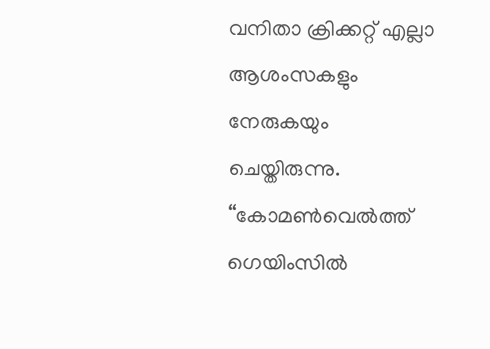വനിതാ ക്രിക്കറ്റ് എല്ലാ ആശംസകളും നേരുകയും ചെയ്തിരുന്നു. “കോമൺവെൽത്ത് ഗെയിംസിൽ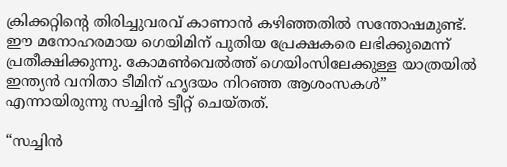ക്രിക്കറ്റിന്റെ തിരിച്ചുവരവ് കാണാൻ കഴിഞ്ഞതിൽ സന്തോഷമുണ്ട്. ഈ മനോഹരമായ ഗെയിമിന് പുതിയ പ്രേക്ഷകരെ ലഭിക്കുമെന്ന് പ്രതീക്ഷിക്കുന്നു. കോമൺവെൽത്ത് ഗെയിംസിലേക്കുള്ള യാത്രയിൽ ഇന്ത്യൻ വനിതാ ടീമിന് ഹൃദയം നിറഞ്ഞ ആശംസകള്‍” എന്നായിരുന്നു സച്ചിന്‍ ട്വീറ്റ് ചെയ്തത്.

“സച്ചിൻ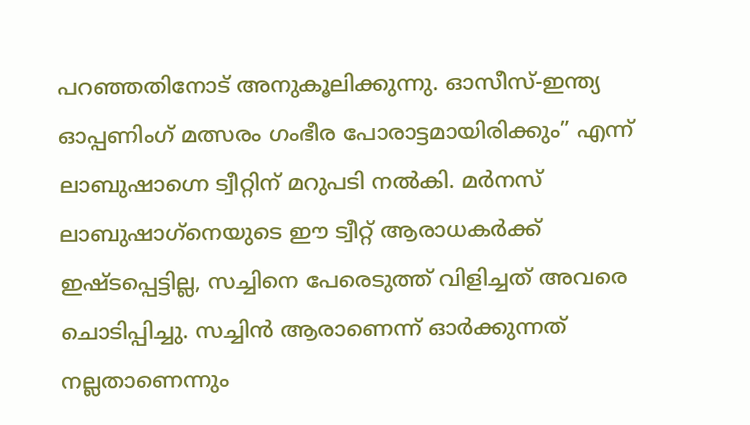പറഞ്ഞതിനോട് അനുകൂലിക്കുന്നു. ഓസീസ്-ഇന്ത്യ ഓപ്പണിംഗ് മത്സരം ഗംഭീര പോരാട്ടമായിരിക്കും” എന്ന് ലാബുഷാഗ്നെ ട്വീറ്റിന് മറുപടി നൽകി. മർനസ് ലാബുഷാഗ്‌നെയുടെ ഈ ട്വീറ്റ് ആരാധകർക്ക് ഇഷ്ടപ്പെട്ടില്ല, സച്ചിനെ പേരെടുത്ത് വിളിച്ചത് അവരെ ചൊടിപ്പിച്ചു. സച്ചിന്‍ ആരാണെന്ന് ഓര്‍ക്കുന്നത് നല്ലതാണെന്നും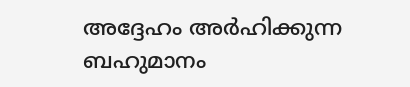അദ്ദേഹം അര്‍ഹിക്കുന്ന ബഹുമാനം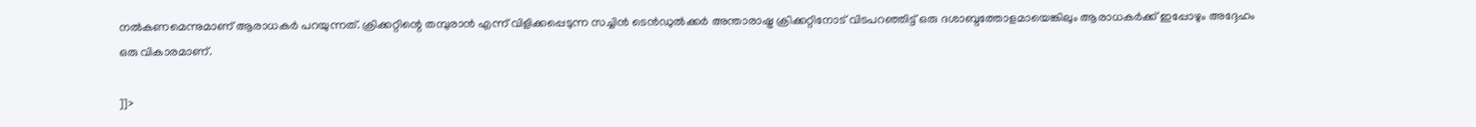നല്‍കണമെന്നുമാണ് ആരാധകര്‍ പറയുന്നത്. ക്രിക്കറ്റിന്റെ തമ്പുരാൻ എന്ന് വിളിക്കപ്പെടുന്ന സച്ചിൻ ടെൻഡുൽക്കർ അന്താരാഷ്ട്ര ക്രിക്കറ്റിനോട് വിടപറഞ്ഞിട്ട് ഒരു ദശാബ്ദത്തോളമായെങ്കിലും ആരാധകർക്ക് ഇപ്പോഴും അദ്ദേഹം ഒരു വികാരമാണ്.

]]>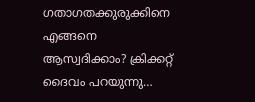ഗതാഗതക്കുരുക്കിനെ എങ്ങനെ ആസ്വദിക്കാം? ക്രിക്കറ്റ് ദൈവം പറയുന്നു…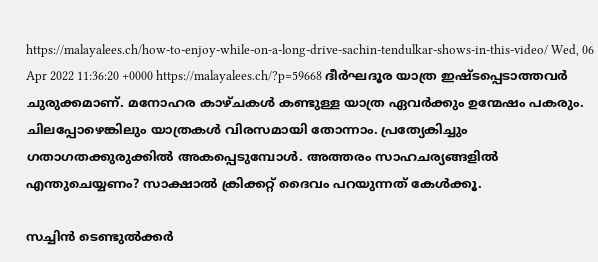https://malayalees.ch/how-to-enjoy-while-on-a-long-drive-sachin-tendulkar-shows-in-this-video/ Wed, 06 Apr 2022 11:36:20 +0000 https://malayalees.ch/?p=59668 ദീർഘദൂര യാത്ര ഇഷ്ടപ്പെടാത്തവർ ചുരുക്കമാണ്. മനോഹര കാഴ്ചകൾ കണ്ടുള്ള യാത്ര ഏവർക്കും ഉന്മേഷം പകരും. ചിലപ്പോഴെങ്കിലും യാത്രകൾ വിരസമായി തോന്നാം. പ്രത്യേകിച്ചും ഗതാഗതക്കുരുക്കിൽ അകപ്പെടുമ്പോൾ. അത്തരം സാഹചര്യങ്ങളിൽ എന്തുചെയ്യണം? സാക്ഷാൽ ക്രിക്കറ്റ് ദൈവം പറയുന്നത് കേൾക്കൂ.

സച്ചിൻ ടെണ്ടുൽക്കർ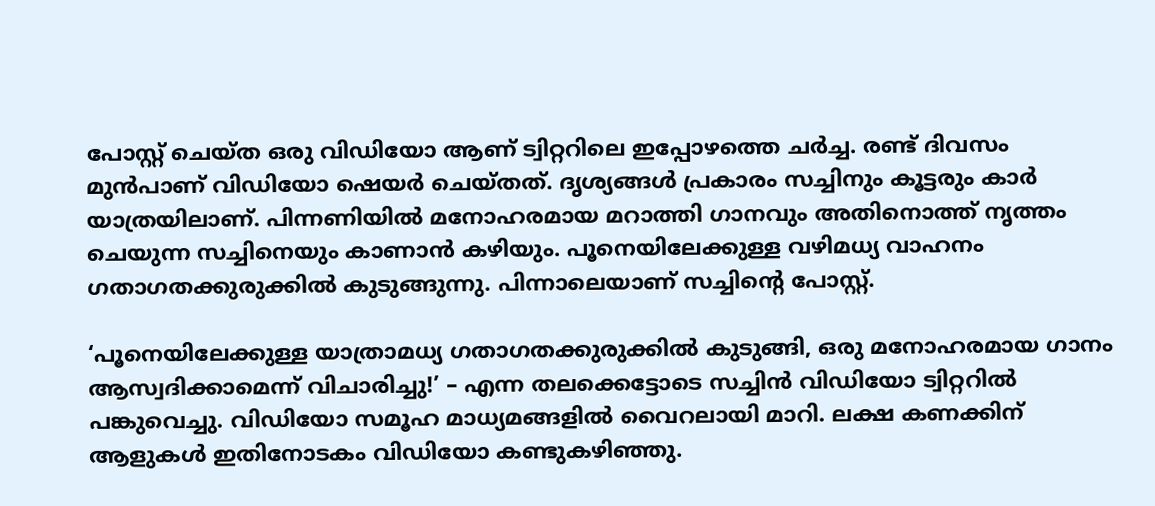പോസ്റ്റ് ചെയ്ത ഒരു വിഡിയോ ആണ് ട്വിറ്ററിലെ ഇപ്പോഴത്തെ ചർച്ച. രണ്ട് ദിവസം മുൻപാണ്‌ വിഡിയോ ഷെയർ ചെയ്തത്. ദൃശ്യങ്ങൾ പ്രകാരം സച്ചിനും കൂട്ടരും കാർ യാത്രയിലാണ്. പിന്നണിയിൽ മനോഹരമായ മറാത്തി ഗാനവും അതിനൊത്ത് നൃത്തം ചെയുന്ന സച്ചിനെയും കാണാൻ കഴിയും. പൂനെയിലേക്കുള്ള വഴിമധ്യ വാഹനം ഗതാഗതക്കുരുക്കിൽ കുടുങ്ങുന്നു. പിന്നാലെയാണ് സച്ചിൻ്റെ പോസ്റ്റ്.

‘പൂനെയിലേക്കുള്ള യാത്രാമധ്യ ഗതാഗതക്കുരുക്കിൽ കുടുങ്ങി, ഒരു മനോഹരമായ ഗാനം ആസ്വദിക്കാമെന്ന് വിചാരിച്ചു!’ – എന്ന തലക്കെട്ടോടെ സച്ചിൻ വിഡിയോ ട്വിറ്ററിൽ പങ്കുവെച്ചു. വിഡിയോ സമൂഹ മാധ്യമങ്ങളിൽ വൈറലായി മാറി. ലക്ഷ കണക്കിന് ആളുകൾ ഇതിനോടകം വിഡിയോ കണ്ടുകഴിഞ്ഞു.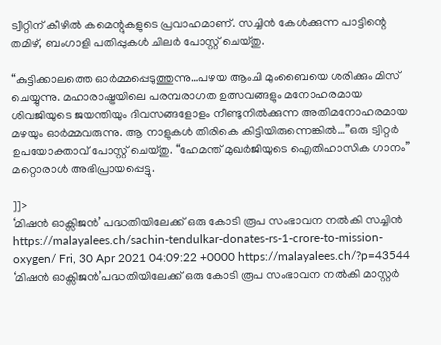ട്വീറ്റിന് കീഴിൽ കമെന്റുകളുടെ പ്രവാഹമാണ്. സച്ചിൻ കേൾക്കുന്ന പാട്ടിന്റെ തമിഴ്, ബംഗാളി പതിപ്പുകൾ ചിലർ പോസ്റ്റ് ചെയ്തു.

“കുട്ടിക്കാലത്തെ ഓർമ്മപ്പെടുത്തുന്നു…പഴയ ആംചി മുംബൈയെ ശരിക്കും മിസ് ചെയ്യുന്നു. മഹാരാഷ്ട്രയിലെ പരമ്പരാഗത ഉത്സവങ്ങളും മനോഹരമായ ശിവജിയുടെ ജയന്തിയും ദിവസങ്ങളോളം നീണ്ടുനിൽക്കുന്ന അതിമനോഹരമായ മഴയും ഓർമ്മവരുന്നു. ആ നാളുകൾ തിരികെ കിട്ടിയിരുന്നെങ്കിൽ…”ഒരു ട്വിറ്റർ ഉപയോക്താവ് പോസ്റ്റ് ചെയ്തു. “ഹേമന്ത് മുഖർജിയുടെ ഐതിഹാസിക ഗാനം” മറ്റൊരാൾ അഭിപ്രായപ്പെട്ടു.

]]>
‘മിഷൻ ഓക്സിജൻ’ പദ്ധതിയിലേക്ക് ഒരു കോടി രൂപ സംഭാവന നൽകി സച്ചിൻ https://malayalees.ch/sachin-tendulkar-donates-rs-1-crore-to-mission-oxygen/ Fri, 30 Apr 2021 04:09:22 +0000 https://malayalees.ch/?p=43544 ‘മിഷൻ ഓക്സിജൻ’പദ്ധതിയിലേക്ക് ഒരു കോടി രൂപ സംഭാവന നൽകി മാസ്റ്റർ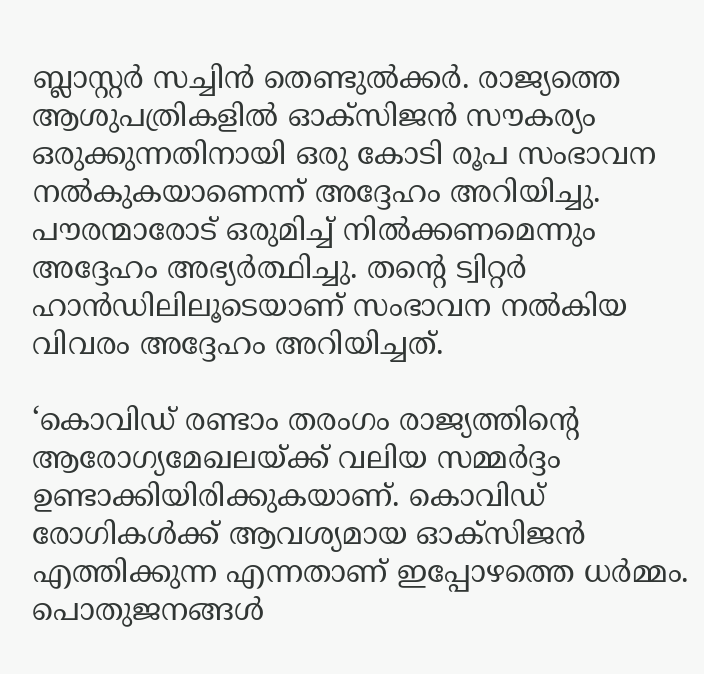ബ്ലാസ്റ്റർ സച്ചിൻ തെണ്ടുൽക്കർ. രാജ്യത്തെ ആശുപത്രികളിൽ ഓക്സിജൻ സൗകര്യം ഒരുക്കുന്നതിനായി ഒരു കോടി രൂപ സംഭാവന നൽകുകയാണെന്ന് അദ്ദേഹം അറിയിച്ചു. പൗരന്മാരോട് ഒരുമിച്ച് നിൽക്കണമെന്നും അദ്ദേഹം അഭ്യർത്ഥിച്ചു. തൻ്റെ ട്വിറ്റർ ഹാൻഡിലിലൂടെയാണ് സംഭാവന നൽകിയ വിവരം അദ്ദേഹം അറിയിച്ചത്.

‘കൊവിഡ് രണ്ടാം തരംഗം രാജ്യത്തിൻ്റെ ആരോഗ്യമേഖലയ്ക്ക് വലിയ സമ്മർദ്ദം ഉണ്ടാക്കിയിരിക്കുകയാണ്. കൊവിഡ് രോഗികൾക്ക് ആവശ്യമായ ഓക്സിജൻ എത്തിക്കുന്ന എന്നതാണ് ഇപ്പോഴത്തെ ധർമ്മം. പൊതുജനങ്ങൾ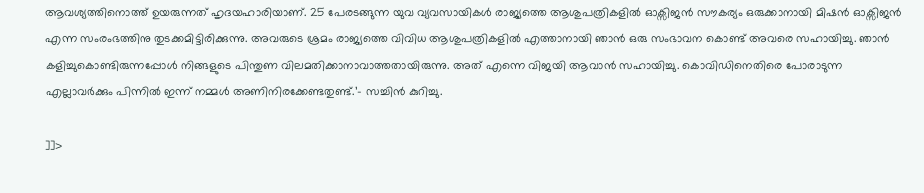ആവശ്യത്തിനൊത്ത് ഉയരുന്നത് ഹൃദയഹാരിയാണ്. 25 പേരടങ്ങുന്ന യുവ വ്യവസായികൾ രാജ്യത്തെ ആശുപത്രികളിൽ ഓക്സിജൻ സൗകര്യം ഒരുക്കാനായി മിഷൻ ഓക്സിജൻ എന്ന സംരംഭത്തിനു തുടക്കമിട്ടിരിക്കുന്നു. അവരുടെ ശ്രമം രാജ്യത്തെ വിവിധ ആശുപത്രികളിൽ എത്താനായി ഞാൻ ഒരു സംഭാവന കൊണ്ട് അവരെ സഹായിച്ചു. ഞാൻ കളിച്ചുകൊണ്ടിരുന്നപ്പോൾ നിങ്ങളുടെ പിന്തുണ വിലമതിക്കാനാവാത്തതായിരുന്നു. അത് എന്നെ വിജയി ആവാൻ സഹായിച്ചു. കൊവിഡിനെതിരെ പോരാടുന്ന എല്ലാവർക്കും പിന്നിൽ ഇന്ന് നമ്മൾ അണിനിരക്കേണ്ടതുണ്ട്.’- സച്ചിൻ കുറിച്ചു.

]]>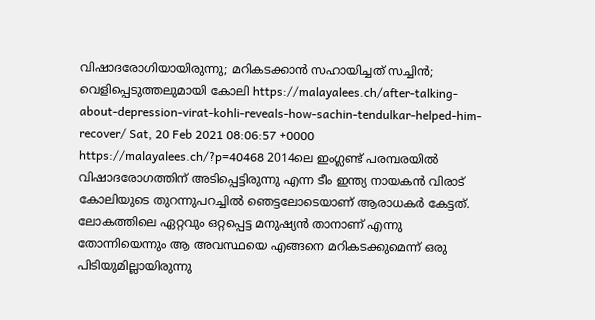വിഷാദരോഗിയായിരുന്നു; മറികടക്കാൻ സഹായിച്ചത് സച്ചിൻ; വെളിപ്പെടുത്തലുമായി കോലി https://malayalees.ch/after-talking-about-depression-virat-kohli-reveals-how-sachin-tendulkar-helped-him-recover/ Sat, 20 Feb 2021 08:06:57 +0000 https://malayalees.ch/?p=40468 2014ലെ ഇംഗ്ലണ്ട് പരമ്പരയിൽ വിഷാദരോഗത്തിന് അടിപ്പെട്ടിരുന്നു എന്ന ടീം ഇന്ത്യ നായകൻ വിരാട് കോലിയുടെ തുറന്നുപറച്ചിൽ ഞെട്ടലോടെയാണ് ആരാധകർ കേട്ടത്. ലോകത്തിലെ ഏറ്റവും ഒറ്റപ്പെട്ട മനുഷ്യൻ താനാണ് എന്നു തോന്നിയെന്നും ആ അവസ്ഥയെ എങ്ങനെ മറികടക്കുമെന്ന് ഒരു പിടിയുമില്ലായിരുന്നു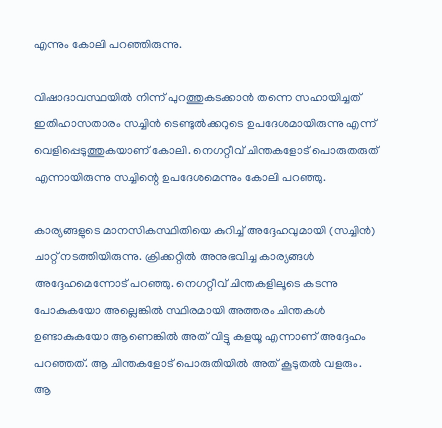എന്നും കോലി പറഞ്ഞിരുന്നു.

വിഷാദാവസ്ഥയിൽ നിന്ന് പുറത്തുകടക്കാൻ തന്നെ സഹായിച്ചത് ഇതിഹാസതാരം സച്ചിൻ ടെണ്ടുൽക്കറുടെ ഉപദേശമായിരുന്നു എന്ന് വെളിപ്പെടുത്തുകയാണ് കോലി. നെഗറ്റീവ് ചിന്തകളോട് പൊരുതരുത് എന്നായിരുന്നു സച്ചിന്റെ ഉപദേശമെന്നും കോലി പറഞ്ഞു.

കാര്യങ്ങളുടെ മാനസികസ്ഥിതിയെ കുറിച്ച് അദ്ദേഹവുമായി (സച്ചിൻ) ചാറ്റ് നടത്തിയിരുന്നു. ക്രിക്കറ്റിൽ അനുഭവിച്ച കാര്യങ്ങൾ അദ്ദേഹമെന്നോട് പറഞ്ഞു. നെഗറ്റീവ് ചിന്തകളിലൂടെ കടന്നു പോകുകയോ അല്ലെങ്കിൽ സ്ഥിരമായി അത്തരം ചിന്തകൾ ഉണ്ടാകുകയോ ആണെങ്കിൽ അത് വിട്ടു കളയൂ എന്നാണ് അദ്ദേഹം പറഞ്ഞത്. ആ ചിന്തകളോട് പൊരുതിയിൽ അത് കൂടുതൽ വളരും. ആ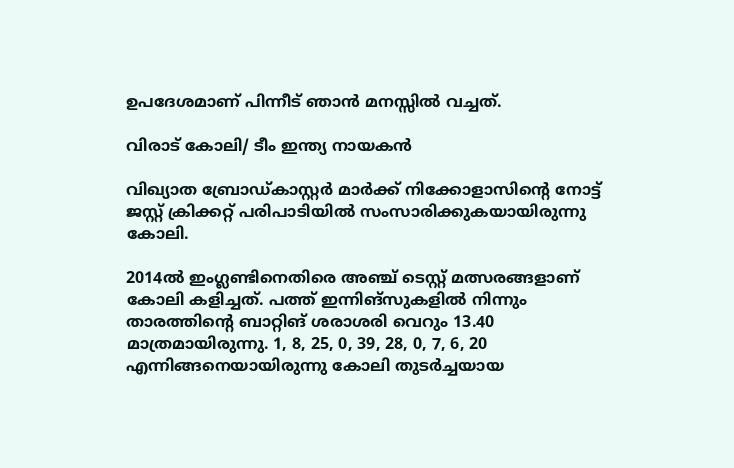ഉപദേശമാണ് പിന്നീട് ഞാൻ മനസ്സിൽ വച്ചത്.

വിരാട് കോലി/ ടീം ഇന്ത്യ നായകൻ

വിഖ്യാത ബ്രോഡ്കാസ്റ്റർ മാർക്ക് നിക്കോളാസിന്റെ നോട്ട് ജസ്റ്റ് ക്രിക്കറ്റ് പരിപാടിയിൽ സംസാരിക്കുകയായിരുന്നു കോലി.

2014ൽ ഇംഗ്ലണ്ടിനെതിരെ അഞ്ച് ടെസ്റ്റ് മത്സരങ്ങളാണ് കോലി കളിച്ചത്. പത്ത് ഇന്നിങ്സുകളിൽ നിന്നും താരത്തിന്റെ ബാറ്റിങ് ശരാശരി വെറും 13.40 മാത്രമായിരുന്നു. 1, 8, 25, 0, 39, 28, 0, 7, 6, 20 എന്നിങ്ങനെയായിരുന്നു കോലി തുടർച്ചയായ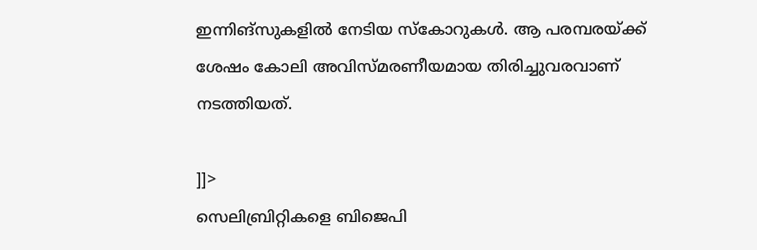ഇന്നിങ്‌സുകളിൽ നേടിയ സ്‌കോറുകൾ. ആ പരമ്പരയ്ക്ക് ശേഷം കോലി അവിസ്മരണീയമായ തിരിച്ചുവരവാണ് നടത്തിയത്.

]]>
സെലിബ്രിറ്റികളെ ബിജെപി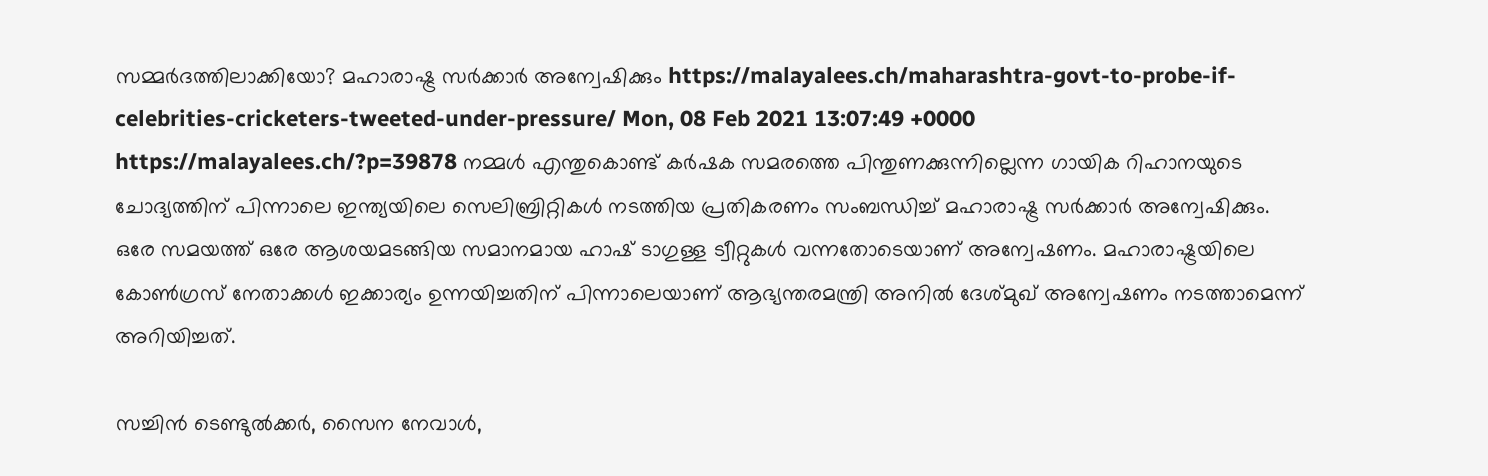സമ്മര്‍ദത്തിലാക്കിയോ? മഹാരാഷ്ട്ര സര്‍ക്കാര്‍ അന്വേഷിക്കും https://malayalees.ch/maharashtra-govt-to-probe-if-celebrities-cricketers-tweeted-under-pressure/ Mon, 08 Feb 2021 13:07:49 +0000 https://malayalees.ch/?p=39878 നമ്മള്‍ എന്തുകൊണ്ട് കര്‍ഷക സമരത്തെ പിന്തുണക്കുന്നില്ലെന്ന ഗായിക റിഹാനയുടെ ചോദ്യത്തിന് പിന്നാലെ ഇന്ത്യയിലെ സെലിബ്രിറ്റികള്‍ നടത്തിയ പ്രതികരണം സംബന്ധിച്ച് മഹാരാഷ്ട്ര സര്‍ക്കാര്‍ അന്വേഷിക്കും. ഒരേ സമയത്ത് ഒരേ ആശയമടങ്ങിയ സമാനമായ ഹാഷ് ടാഗുള്ള ട്വീറ്റുകള്‍ വന്നതോടെയാണ് അന്വേഷണം. മഹാരാഷ്ട്രയിലെ കോണ്‍ഗ്രസ് നേതാക്കള്‍ ഇക്കാര്യം ഉന്നയിച്ചതിന് പിന്നാലെയാണ് ആഭ്യന്തരമന്ത്രി അനില്‍ ദേശ്മുഖ് അന്വേഷണം നടത്താമെന്ന് അറിയിച്ചത്.

സച്ചിന്‍ ടെണ്ടുല്‍ക്കര്‍, സൈന നേവാള്‍,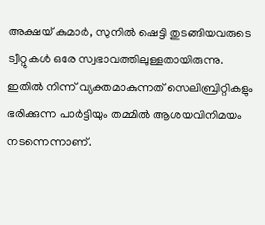അക്ഷയ് കുമാര്‍, സുനില്‍ ഷെട്ടി തുടങ്ങിയവരുടെ ട്വീറ്റുകള്‍ ഒരേ സ്വഭാവത്തിലുള്ളതായിരുന്നു. ഇതില്‍ നിന്ന് വ്യക്തമാകുന്നത് സെലിബ്രിറ്റികളും ഭരിക്കുന്ന പാര്‍ട്ടിയും തമ്മില്‍ ആശയവിനിമയം നടന്നെന്നാണ്.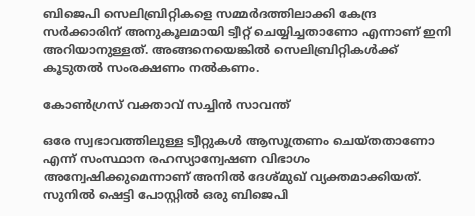ബിജെപി സെലിബ്രിറ്റികളെ സമ്മര്‍ദത്തിലാക്കി കേന്ദ്ര സര്‍ക്കാരിന് അനുകൂലമായി ട്വീറ്റ് ചെയ്യിച്ചതാണോ എന്നാണ് ഇനി അറിയാനുള്ളത്. അങ്ങനെയെങ്കില്‍ സെലിബ്രിറ്റികള്‍ക്ക് കൂടുതല്‍ സംരക്ഷണം നല്‍കണം.

കോണ്‍ഗ്രസ് വക്താവ് സച്ചിന്‍ സാവന്ത്

ഒരേ സ്വഭാവത്തിലുള്ള ട്വീറ്റുകള്‍ ആസൂത്രണം ചെയ്തതാണോ എന്ന് സംസ്ഥാന രഹസ്യാന്വേഷണ വിഭാഗം അന്വേഷിക്കുമെന്നാണ് അനില്‍ ദേശ്മുഖ് വ്യക്തമാക്കിയത്. സുനില്‍ ഷെട്ടി പോസ്റ്റില്‍ ഒരു ബിജെപി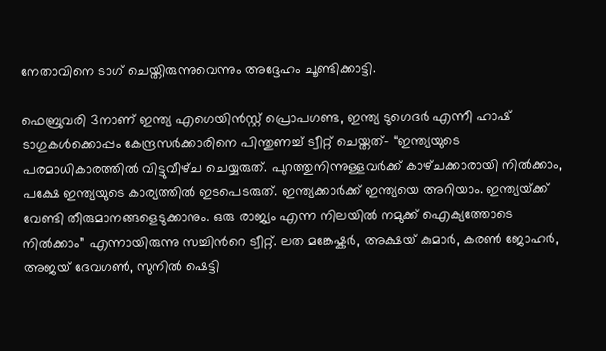നേതാവിനെ ടാഗ് ചെയ്തിരുന്നുവെന്നും അദ്ദേഹം ചൂണ്ടിക്കാട്ടി.

ഫെബ്രുവരി 3നാണ് ഇന്ത്യ എഗെയിന്‍സ്റ്റ് പ്രൊപഗണ്ട, ഇന്ത്യ ടുഗെദര്‍ എന്നീ ഹാഷ് ടാഗുകള്‍ക്കൊപ്പം കേന്ദ്രസര്‍ക്കാരിനെ പിന്തുണച്ച് ട്വീറ്റ് ചെയ്തത്- “ഇന്ത്യയുടെ പരമാധികാരത്തിൽ വിട്ടുവീഴ്‌ച ചെയ്യരുത്. പുറത്തുനിന്നുള്ളവർക്ക് കാഴ്‌ചക്കാരായി നിൽക്കാം, പക്ഷേ ഇന്ത്യയുടെ കാര്യത്തില്‍ ഇടപെടരുത്. ഇന്ത്യക്കാർക്ക് ഇന്ത്യയെ അറിയാം. ഇന്ത്യയ്‌ക്ക് വേണ്ടി തീരുമാനങ്ങളെടുക്കാനും. ഒരു രാജ്യം എന്ന നിലയിൽ നമുക്ക് ഐക്യത്തോടെ നിൽക്കാം” എന്നായിരുന്നു സച്ചിന്‍റെ ട്വീറ്റ്. ലത മങ്കേഷ്കര്‍, അക്ഷയ് കുമാര്‍, കരണ്‍ ജോഹര്‍, അജയ് ദേവഗണ്‍, സുനില്‍ ഷെട്ടി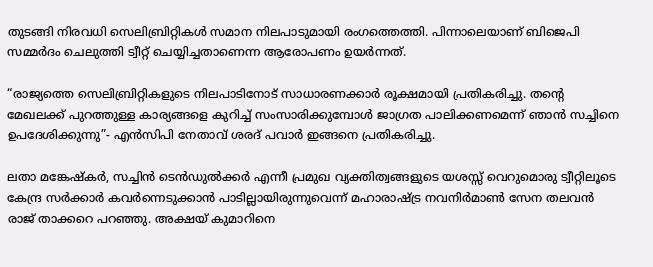തുടങ്ങി നിരവധി സെലിബ്രിറ്റികള്‍ സമാന നിലപാടുമായി രംഗത്തെത്തി. പിന്നാലെയാണ് ബിജെപി സമ്മര്‍ദം ചെലുത്തി ട്വീറ്റ് ചെയ്യിച്ചതാണെന്ന ആരോപണം ഉയര്‍ന്നത്.

“രാജ്യത്തെ സെലിബ്രിറ്റികളുടെ നിലപാടിനോട് സാധാരണക്കാര്‍ രൂക്ഷമായി പ്രതികരിച്ചു. തന്‍റെ മേഖലക്ക് പുറത്തുള്ള കാര്യങ്ങളെ കുറിച്ച് സംസാരിക്കുമ്പോൾ ജാഗ്രത പാലിക്കണമെന്ന് ഞാൻ സച്ചിനെ ഉപദേശിക്കുന്നു”- എന്‍സിപി നേതാവ് ശരദ് പവാര്‍ ഇങ്ങനെ പ്രതികരിച്ചു.

ലതാ മങ്കേഷ്കര്‍, സച്ചിന്‍ ടെന്‍ഡുല്‍ക്കര്‍ എന്നീ പ്രമുഖ വ്യക്തിത്വങ്ങളുടെ യശസ്സ് വെറുമൊരു‌ ട്വീറ്റിലൂടെ കേന്ദ്ര സര്‍ക്കാര്‍ കവർന്നെടുക്കാൻ പാടില്ലായിരുന്നുവെന്ന് മഹാരാഷ്ട്ര നവനിര്‍മാണ്‍ സേന തലവന്‍ രാജ് താക്കറെ പറഞ്ഞു. അക്ഷയ് കുമാറിനെ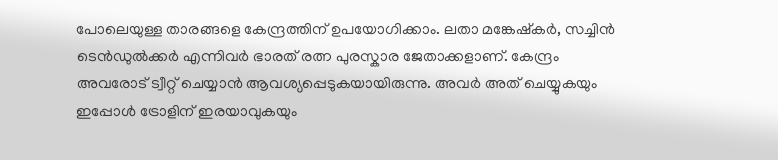പോലെയുള്ള താരങ്ങളെ കേന്ദ്രത്തിന് ഉപയോഗിക്കാം. ലതാ മങ്കേഷ്കര്‍, സച്ചിന്‍ ടെന്‍ഡുല്‍ക്കര്‍ എന്നിവര്‍ ഭാരത് രത്ന പുരസ്കാര ജേതാക്കളാണ്. കേന്ദ്രം അവരോട് ട്വീറ്റ് ചെയ്യാന്‍ ആവശ്യപ്പെടുകയായിരുന്നു. അവര്‍ അത് ചെയ്യുകയും ഇപ്പോള്‍ ട്രോളിന് ഇരയാവുകയും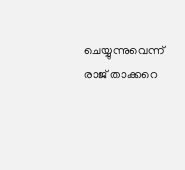ചെയ്യുന്നുവെന്ന് രാജ് താക്കറെ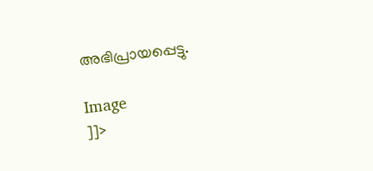അഭിപ്രായപ്പെട്ടു.

Image
]]>